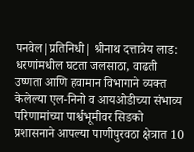पनवेल|प्रतिनिधी| श्रीनाथ दत्तात्रेय लाड: धरणांमधील घटता जलसाठा, वाढती उष्णता आणि हवामान विभागाने व्यक्त केलेल्या एल-निनो व आयओडीच्या संभाव्य परिणामांच्या पार्श्वभूमीवर सिडको प्रशासनाने आपल्या पाणीपुरवठा क्षेत्रात 10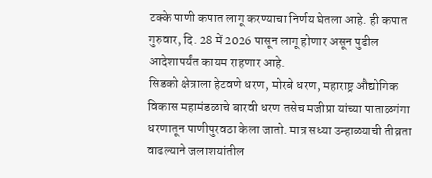टक्के पाणी कपात लागू करण्याचा निर्णय घेतला आहे. ही कपात गुरुवार, दि. 28 में 2026 पासून लागू होणार असून पुढील आदेशापर्यंत कायम राहणार आहे.
सिडको क्षेत्राला हेटवणे धरण, मोरबे धरण, महाराष्ट्र औद्योगिक विकास महामंडळाचे बारवी धरण तसेच मजीप्रा यांच्या पाताळगंगा धरणातून पाणीपुरवठा केला जातो. मात्र सध्या उन्हाळ्याची तीव्रता वाढल्याने जलाशयांतील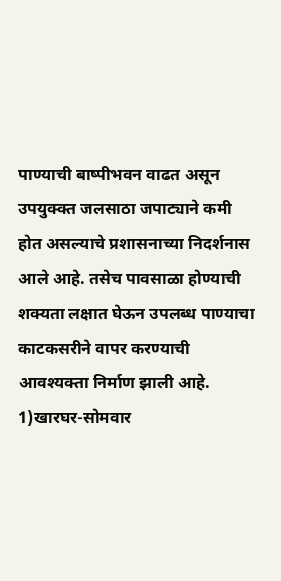पाण्याची बाष्पीभवन वाढत असून उपयुक्क्त जलसाठा जपाट्याने कमी होत असल्याचे प्रशासनाच्या निदर्शनास आले आहे. तसेच पावसाळा होण्याची शक्यता लक्षात घेऊन उपलब्ध पाण्याचा काटकसरीने वापर करण्याची आवश्यक्ता निर्माण झाली आहे.
1)खारघर-सोमवार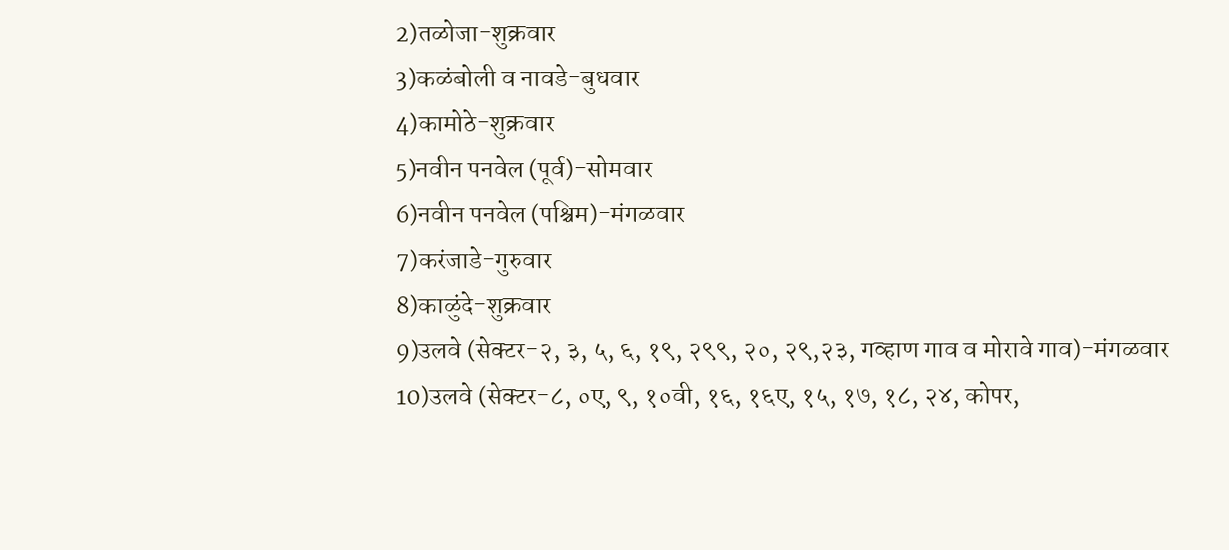2)तळोजा-शुक्रवार
3)कळंबोली व नावडे-बुधवार
4)कामोठे-शुक्रवार
5)नवीन पनवेल (पूर्व)-सोमवार
6)नवीन पनवेल (पश्चिम)-मंगळवार
7)करंजाडे-गुरुवार
8)काळुंदे-शुक्रवार
9)उलवे (सेक्टर-२, ३, ५, ६, १९, २९९, २०, २९,२३, गव्हाण गाव व मोरावे गाव)-मंगळवार
10)उलवे (सेक्टर-८, ०ए, ९, १०वी, १६, १६ए, १५, १७, १८, २४, कोपर,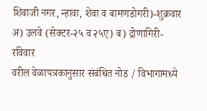शिवाजी नगर, न्हावा, शेवा व बामणडोगरी)-शुक्रवार
अ) उलवे (सेक्टर-२५ व २५ए) ब) द्रोणागिरी- रविवार
वरील वेळापत्रकानुसार संबंधित नोड / विभागामध्ये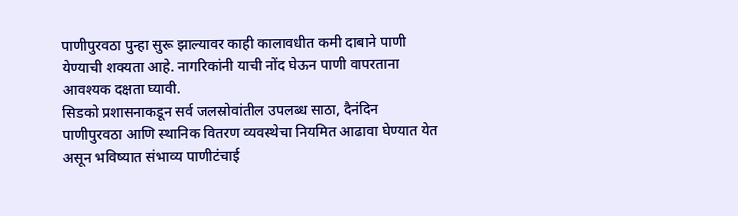पाणीपुरवठा पुन्हा सुरू झाल्यावर काही कालावधीत कमी दाबाने पाणी येण्याची शक्यता आहे. नागरिकांनी याची नोंद घेऊन पाणी वापरताना आवश्यक दक्षता घ्यावी.
सिडको प्रशासनाकडून सर्व जलस्रोवांतील उपलब्ध साठा, दैनंदिन पाणीपुरवठा आणि स्थानिक वितरण व्यवस्थेचा नियमित आढावा घेण्यात येत असून भविष्यात संभाव्य पाणीटंचाई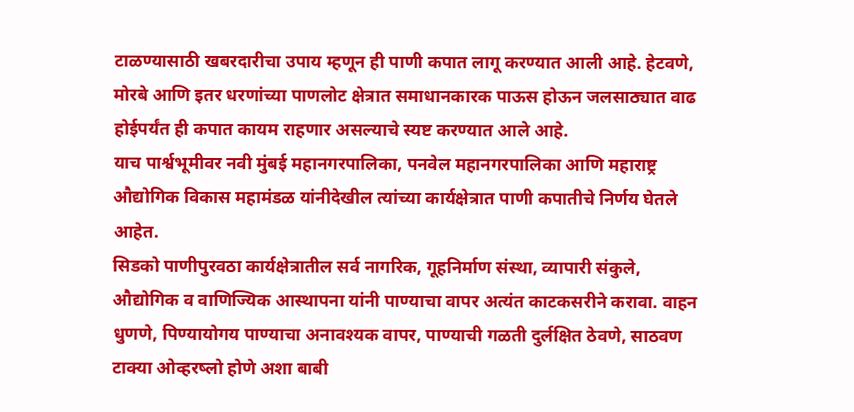टाळण्यासाठी खबरदारीचा उपाय म्हणून ही पाणी कपात लागू करण्यात आली आहे. हेटवणे, मोरबे आणि इतर धरणांच्या पाणलोट क्षेत्रात समाधानकारक पाऊस होऊन जलसाठ्यात वाढ होईपर्यंत ही कपात कायम राहणार असल्याचे स्यष्ट करण्यात आले आहे.
याच पार्श्वभूमीवर नवी मुंबई महानगरपालिका, पनवेल महानगरपालिका आणि महाराष्ट्र औद्योगिक विकास महामंडळ यांनीदेखील त्यांच्या कार्यक्षेत्रात पाणी कपातीचे निर्णय घेतले आहेत.
सिडको पाणीपुरवठा कार्यक्षेत्रातील सर्व नागरिक, गूहनिर्माण संस्था, व्यापारी संकुले, औद्योगिक व वाणिज्यिक आस्थापना यांनी पाण्याचा वापर अत्यंत काटकसरीने करावा. वाहन धुणणे, पिण्यायोगय पाण्याचा अनावश्यक वापर, पाण्याची गळती दुर्लक्षित ठेवणे, साठवण टाक्या ओव्हरष्लो होणे अशा बाबी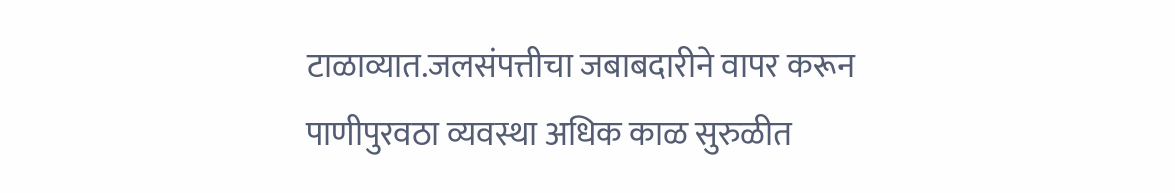टाळाव्यात.जलसंपत्तीचा जबाबदारीने वापर करून पाणीपुरवठा व्यवस्था अधिक काळ सुरुळीत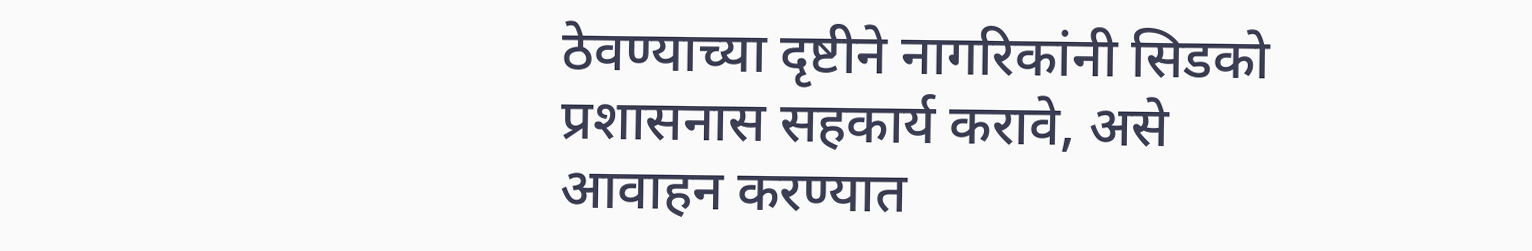ठेवण्याच्या दृष्टीने नागरिकांनी सिडको प्रशासनास सहकार्य करावे, असे आवाहन करण्यात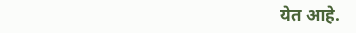येत आहे.